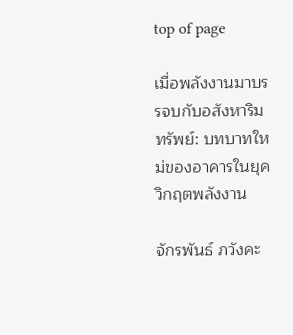top of page

เมื่อพลังงานมาบรรจบกับอสังหาริมทรัพย์: บทบาทใหม่ของอาคารในยุควิกฤตพลังงาน

จักรพันธ์ ภวังคะ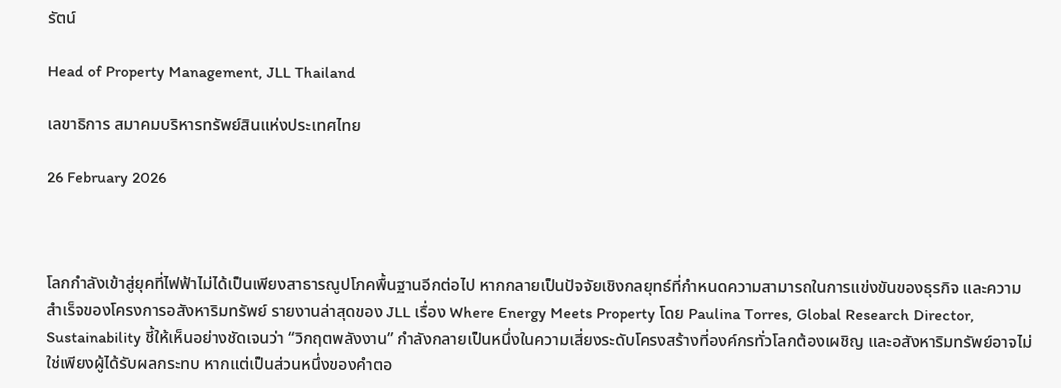รัตน์

Head of Property Management, JLL Thailand

เลขาธิการ สมาคมบริหารทรัพย์สินแห่งประเทศไทย

26 February 2026



โลกกำลังเข้าสู่ยุคที่ไฟฟ้าไม่ได้เป็นเพียงสาธารณูปโภคพื้นฐานอีกต่อไป หากกลายเป็นปัจจัยเชิงกลยุทธ์ที่กำหนดความสามารถในการแข่งขันของธุรกิจ และความสำเร็จของโครงการอสังหาริมทรัพย์ รายงานล่าสุดของ JLL เรื่อง Where Energy Meets Property โดย Paulina Torres, Global Research Director, Sustainability ชี้ให้เห็นอย่างชัดเจนว่า “วิกฤตพลังงาน” กำลังกลายเป็นหนึ่งในความเสี่ยงระดับโครงสร้างที่องค์กรทั่วโลกต้องเผชิญ และอสังหาริมทรัพย์อาจไม่ใช่เพียงผู้ได้รับผลกระทบ หากแต่เป็นส่วนหนึ่งของคำตอ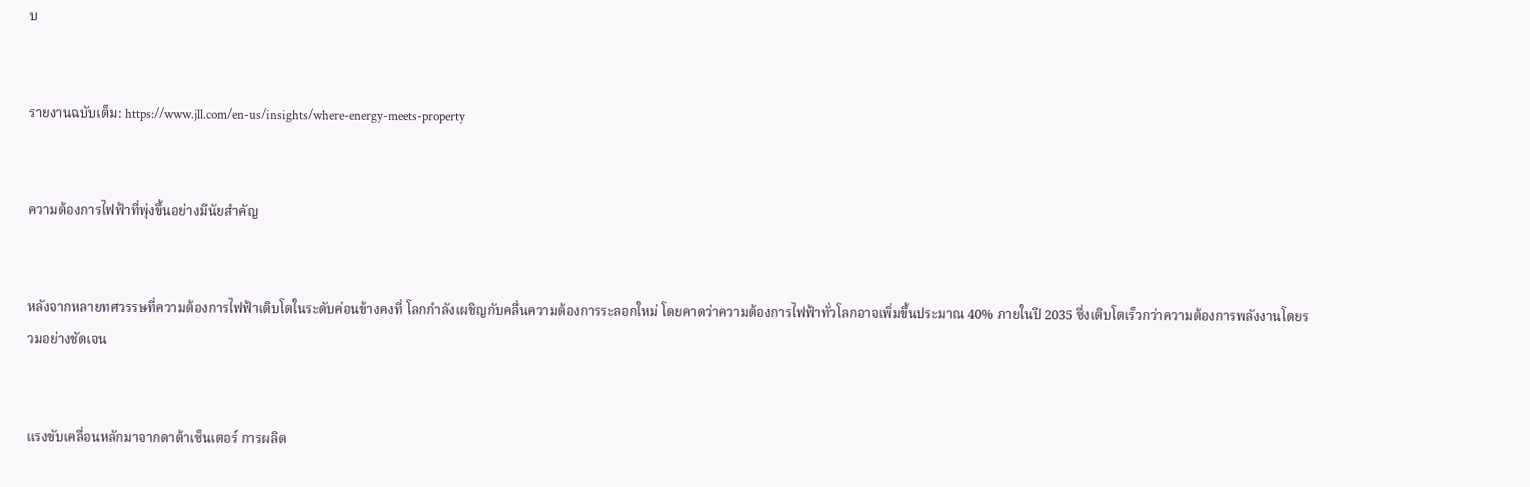บ


รายงานฉบับเต็ม: https://www.jll.com/en-us/insights/where-energy-meets-property


ความต้องการไฟฟ้าที่พุ่งขึ้นอย่างมีนัยสำคัญ


หลังจากหลายทศวรรษที่ความต้องการไฟฟ้าเติบโตในระดับค่อนข้างคงที่ โลกกำลังเผชิญกับคลื่นความต้องการระลอกใหม่ โดยคาดว่าความต้องการไฟฟ้าทั่วโลกอาจเพิ่มขึ้นประมาณ 40% ภายในปี 2035 ซึ่งเติบโตเร็วกว่าความต้องการพลังงานโดยรวมอย่างชัดเจน


แรงขับเคลื่อนหลักมาจากดาต้าเซ็นเตอร์ การผลิต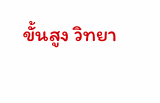ขั้นสูง วิทยา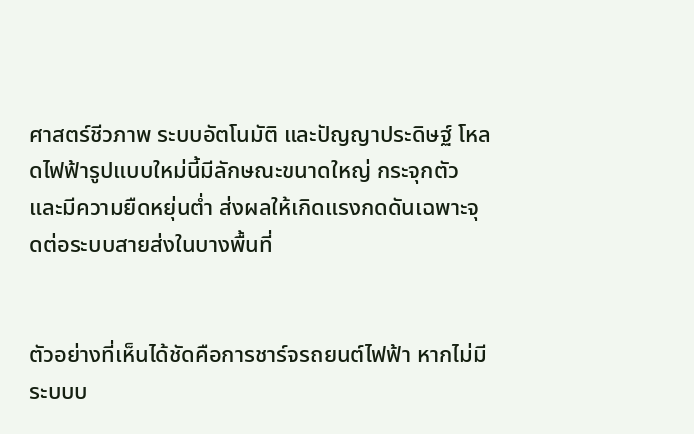ศาสตร์ชีวภาพ ระบบอัตโนมัติ และปัญญาประดิษฐ์ โหลดไฟฟ้ารูปแบบใหม่นี้มีลักษณะขนาดใหญ่ กระจุกตัว และมีความยืดหยุ่นต่ำ ส่งผลให้เกิดแรงกดดันเฉพาะจุดต่อระบบสายส่งในบางพื้นที่


ตัวอย่างที่เห็นได้ชัดคือการชาร์จรถยนต์ไฟฟ้า หากไม่มีระบบบ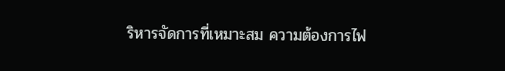ริหารจัดการที่เหมาะสม ความต้องการไฟ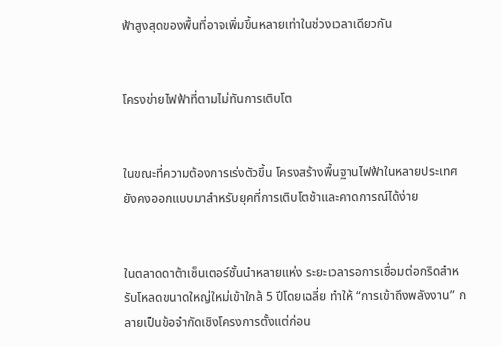ฟ้าสูงสุดของพื้นที่อาจเพิ่มขึ้นหลายเท่าในช่วงเวลาเดียวกัน


โครงข่ายไฟฟ้าที่ตามไม่ทันการเติบโต


ในขณะที่ความต้องการเร่งตัวขึ้น โครงสร้างพื้นฐานไฟฟ้าในหลายประเทศยังคงออกแบบมาสำหรับยุคที่การเติบโตช้าและคาดการณ์ได้ง่าย


ในตลาดดาต้าเซ็นเตอร์ชั้นนำหลายแห่ง ระยะเวลารอการเชื่อมต่อกริดสำหรับโหลดขนาดใหญ่ใหม่เข้าใกล้ 5 ปีโดยเฉลี่ย ทำให้ “การเข้าถึงพลังงาน” กลายเป็นข้อจำกัดเชิงโครงการตั้งแต่ก่อน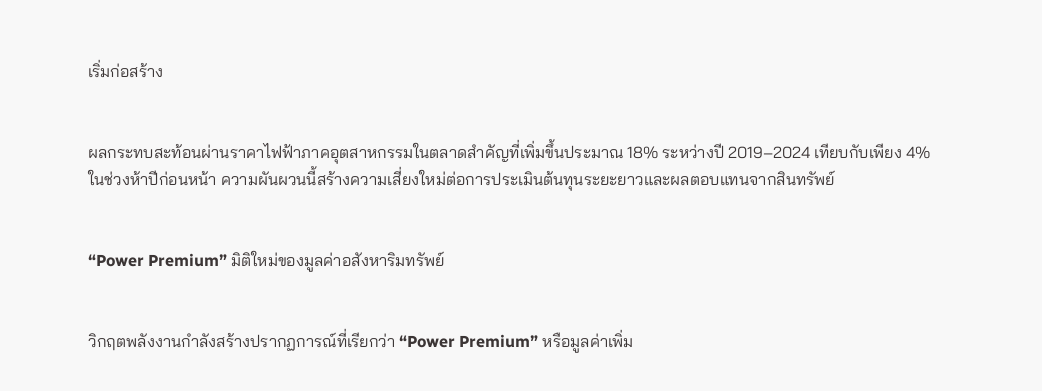เริ่มก่อสร้าง


ผลกระทบสะท้อนผ่านราคาไฟฟ้าภาคอุตสาหกรรมในตลาดสำคัญที่เพิ่มขึ้นประมาณ 18% ระหว่างปี 2019–2024 เทียบกับเพียง 4% ในช่วงห้าปีก่อนหน้า ความผันผวนนี้สร้างความเสี่ยงใหม่ต่อการประเมินต้นทุนระยะยาวและผลตอบแทนจากสินทรัพย์


“Power Premium” มิติใหม่ของมูลค่าอสังหาริมทรัพย์


วิกฤตพลังงานกำลังสร้างปรากฏการณ์ที่เรียกว่า “Power Premium” หรือมูลค่าเพิ่ม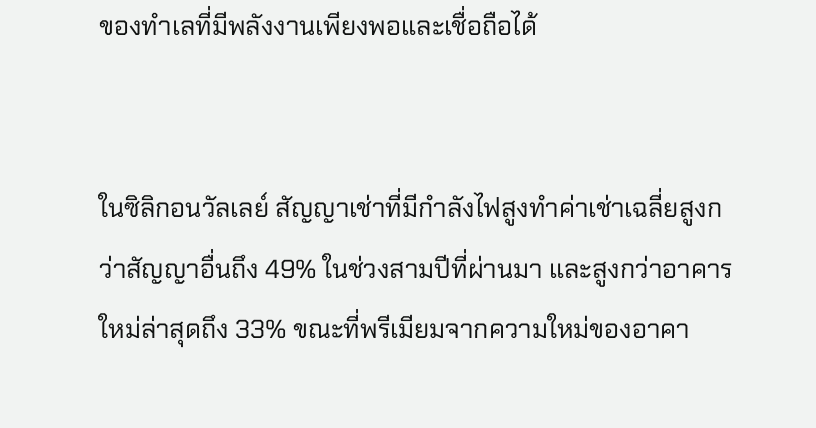ของทำเลที่มีพลังงานเพียงพอและเชื่อถือได้


ในซิลิกอนวัลเลย์ สัญญาเช่าที่มีกำลังไฟสูงทำค่าเช่าเฉลี่ยสูงกว่าสัญญาอื่นถึง 49% ในช่วงสามปีที่ผ่านมา และสูงกว่าอาคารใหม่ล่าสุดถึง 33% ขณะที่พรีเมียมจากความใหม่ของอาคา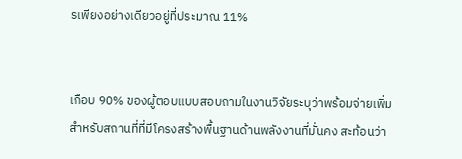รเพียงอย่างเดียวอยู่ที่ประมาณ 11%


เกือบ 90% ของผู้ตอบแบบสอบถามในงานวิจัยระบุว่าพร้อมจ่ายเพิ่มสำหรับสถานที่ที่มีโครงสร้างพื้นฐานด้านพลังงานที่มั่นคง สะท้อนว่า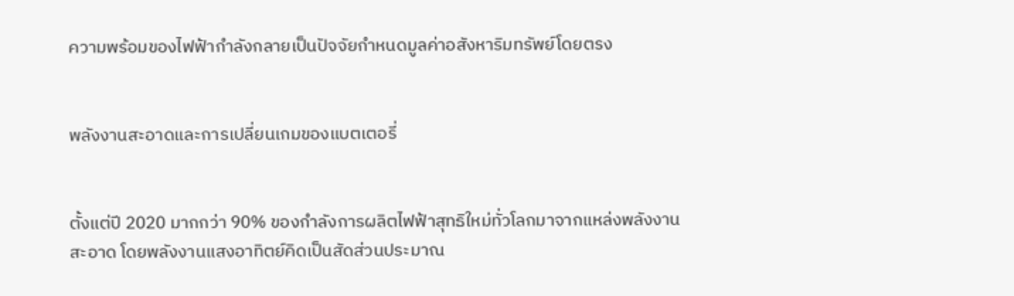ความพร้อมของไฟฟ้ากำลังกลายเป็นปัจจัยกำหนดมูลค่าอสังหาริมทรัพย์โดยตรง


พลังงานสะอาดและการเปลี่ยนเกมของแบตเตอรี่


ตั้งแต่ปี 2020 มากกว่า 90% ของกำลังการผลิตไฟฟ้าสุทธิใหม่ทั่วโลกมาจากแหล่งพลังงานสะอาด โดยพลังงานแสงอาทิตย์คิดเป็นสัดส่วนประมาณ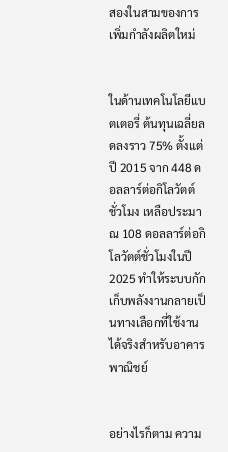สองในสามของการเพิ่มกำลังผลิตใหม่


ในด้านเทคโนโลยีแบตเตอรี่ ต้นทุนเฉลี่ยลดลงราว 75% ตั้งแต่ปี 2015 จาก 448 ดอลลาร์ต่อกิโลวัตต์ชั่วโมง เหลือประมาณ 108 ดอลลาร์ต่อกิโลวัตต์ชั่วโมงในปี 2025 ทำให้ระบบกักเก็บพลังงานกลายเป็นทางเลือกที่ใช้งานได้จริงสำหรับอาคารพาณิชย์


อย่างไรก็ตาม ความ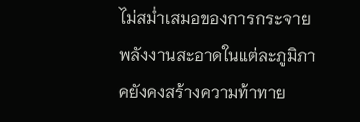ไม่สม่ำเสมอของการกระจายพลังงานสะอาดในแต่ละภูมิภาคยังคงสร้างความท้าทาย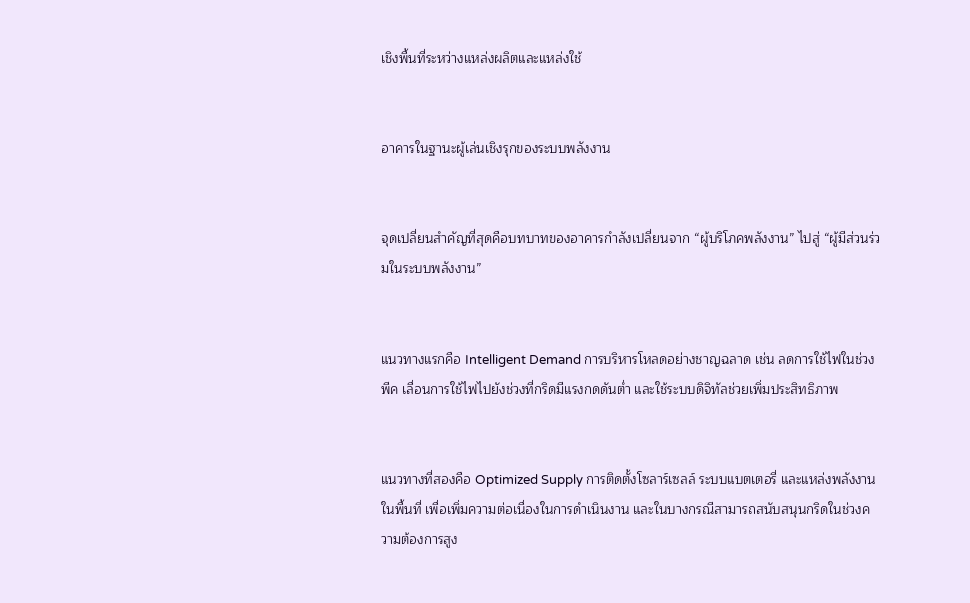เชิงพื้นที่ระหว่างแหล่งผลิตและแหล่งใช้


อาคารในฐานะผู้เล่นเชิงรุกของระบบพลังงาน


จุดเปลี่ยนสำคัญที่สุดคือบทบาทของอาคารกำลังเปลี่ยนจาก “ผู้บริโภคพลังงาน” ไปสู่ “ผู้มีส่วนร่วมในระบบพลังงาน”


แนวทางแรกคือ Intelligent Demand การบริหารโหลดอย่างชาญฉลาด เช่น ลดการใช้ไฟในช่วงพีค เลื่อนการใช้ไฟไปยังช่วงที่กริดมีแรงกดดันต่ำ และใช้ระบบดิจิทัลช่วยเพิ่มประสิทธิภาพ


แนวทางที่สองคือ Optimized Supply การติดตั้งโซลาร์เซลล์ ระบบแบตเตอรี่ และแหล่งพลังงานในพื้นที่ เพื่อเพิ่มความต่อเนื่องในการดำเนินงาน และในบางกรณีสามารถสนับสนุนกริดในช่วงความต้องการสูง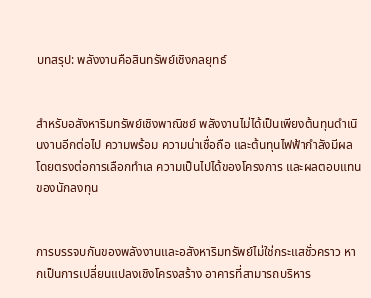บทสรุป: พลังงานคือสินทรัพย์เชิงกลยุทธ์


สำหรับอสังหาริมทรัพย์เชิงพาณิชย์ พลังงานไม่ได้เป็นเพียงต้นทุนดำเนินงานอีกต่อไป ความพร้อม ความน่าเชื่อถือ และต้นทุนไฟฟ้ากำลังมีผลโดยตรงต่อการเลือกทำเล ความเป็นไปได้ของโครงการ และผลตอบแทนของนักลงทุน


การบรรจบกันของพลังงานและอสังหาริมทรัพย์ไม่ใช่กระแสชั่วคราว หากเป็นการเปลี่ยนแปลงเชิงโครงสร้าง อาคารที่สามารถบริหาร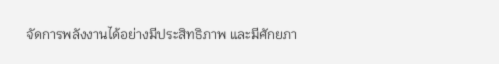จัดการพลังงานได้อย่างมีประสิทธิภาพ และมีศักยภา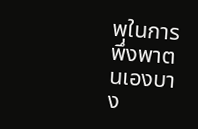พในการพึ่งพาตนเองบาง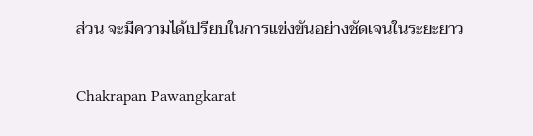ส่วน จะมีความได้เปรียบในการแข่งขันอย่างชัดเจนในระยะยาว

Chakrapan Pawangkarat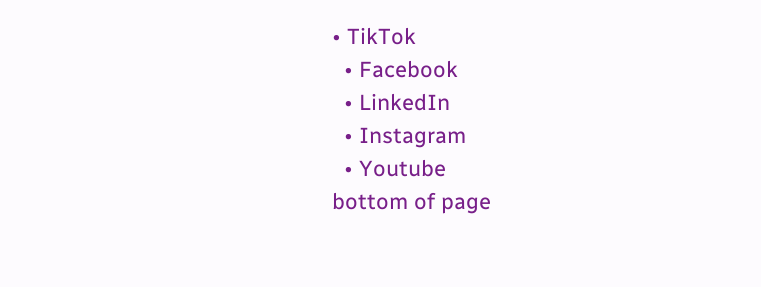• TikTok
  • Facebook
  • LinkedIn
  • Instagram
  • Youtube
bottom of page